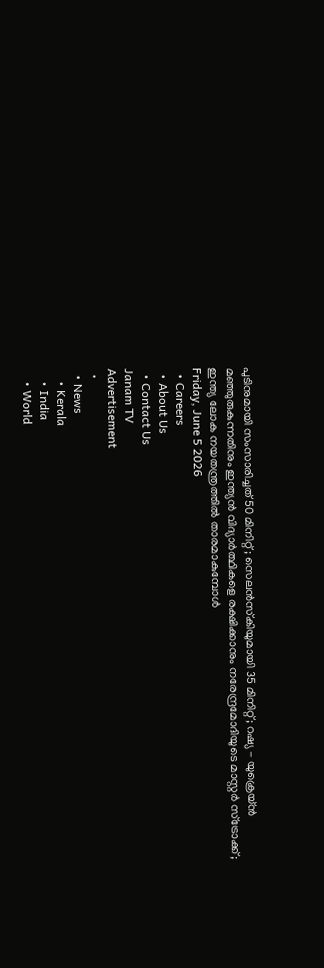പുടിനുമായി സംസാരിച്ചത് 50 മിനിറ്റ് ; സെലൻസ്‌കിയുമായി 35 മിനിറ്റ്; റഷ്യ - യുക്രെയ്ൻ മഞ്ഞുരുകുന്നതിനും ഇന്ത്യൻ വിദ്യാർത്ഥികളെ രക്ഷിക്കാനും നരേന്ദ്രമോദിയുടെ മാസ്റ്റർ സ്‌ട്രോക്ക്; ഇന്ത്യ ലോക നയതന്ത്രത്തിൽ താരമാകുമ്പോൾ
Friday, June 5 2026
  • Careers
  • About Us
  • Contact Us
Janam TV
Advertisement
  •
  • News
    • Kerala
    • India
    • World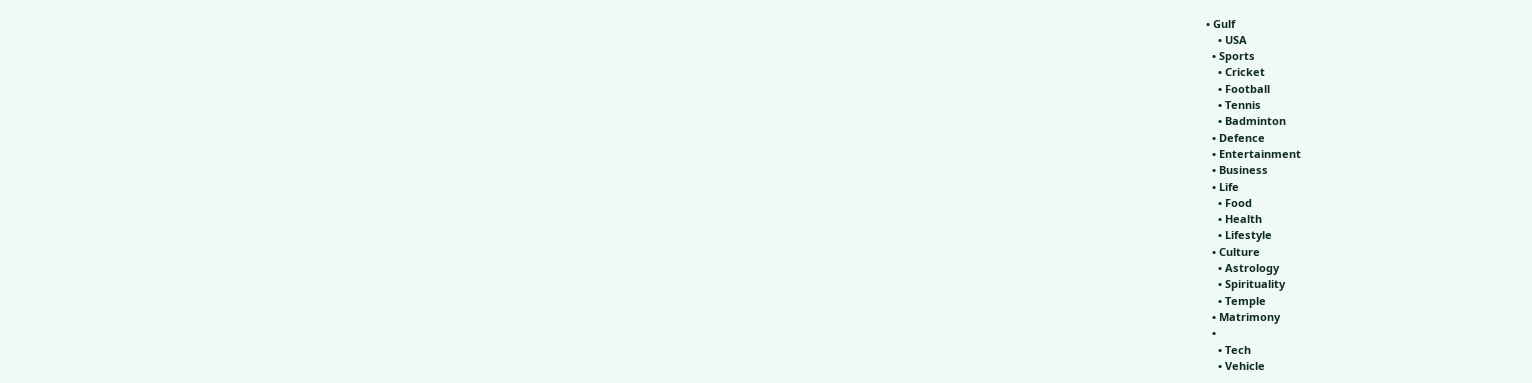• Gulf
    • USA
  • Sports
    • Cricket
    • Football
    • Tennis
    • Badminton
  • Defence
  • Entertainment
  • Business
  • Life
    • Food
    • Health
    • Lifestyle
  • Culture
    • Astrology
    • Spirituality
    • Temple
  • Matrimony
  •
    • Tech
    • Vehicle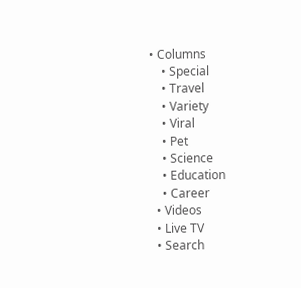• Columns
    • Special
    • Travel
    • Variety
    • Viral
    • Pet
    • Science
    • Education
    • Career
  • Videos
  • Live TV
  • Search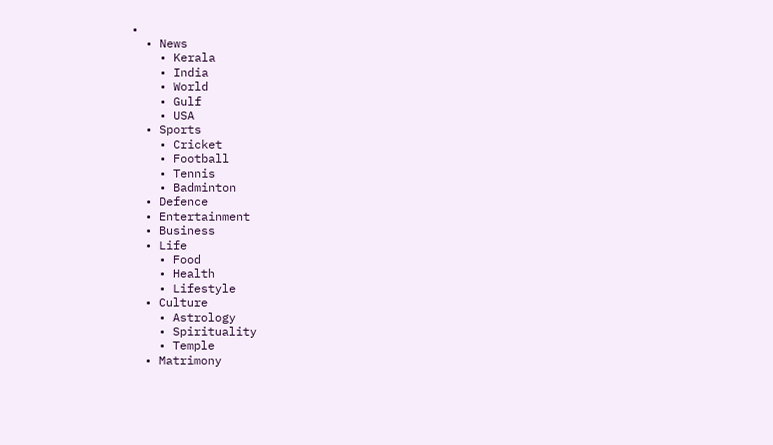•
  • News
    • Kerala
    • India
    • World
    • Gulf
    • USA
  • Sports
    • Cricket
    • Football
    • Tennis
    • Badminton
  • Defence
  • Entertainment
  • Business
  • Life
    • Food
    • Health
    • Lifestyle
  • Culture
    • Astrology
    • Spirituality
    • Temple
  • Matrimony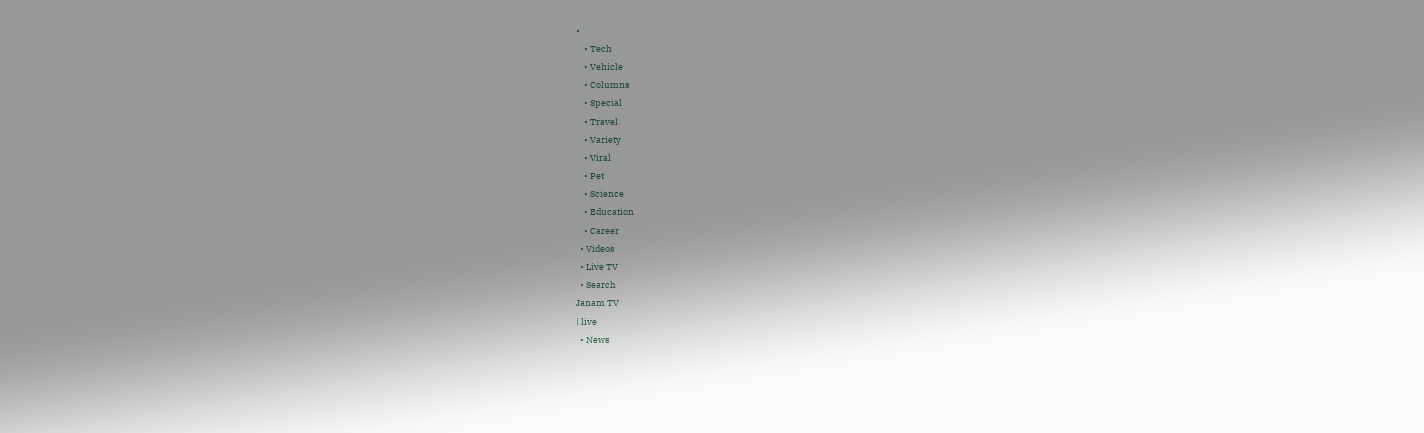•
    • Tech
    • Vehicle
    • Columns
    • Special
    • Travel
    • Variety
    • Viral
    • Pet
    • Science
    • Education
    • Career
  • Videos
  • Live TV
  • Search
Janam TV
| live
  • News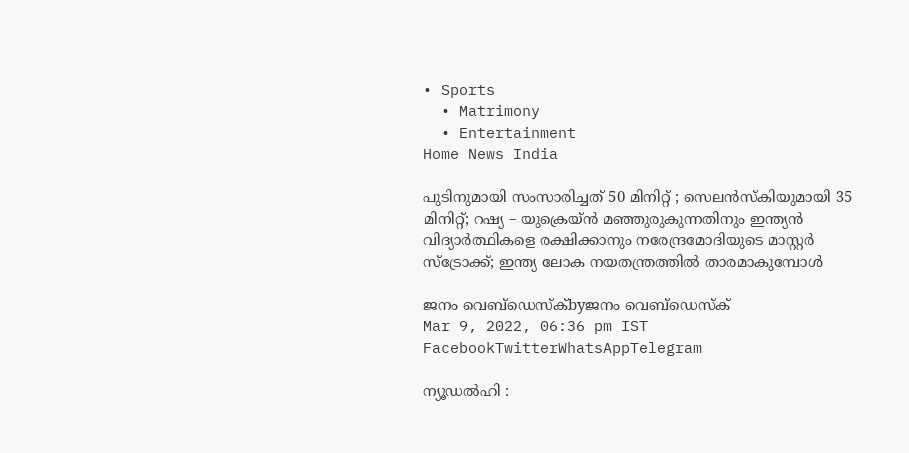• Sports
  • Matrimony
  • Entertainment
Home News India

പുടിനുമായി സംസാരിച്ചത് 50 മിനിറ്റ് ; സെലൻസ്‌കിയുമായി 35 മിനിറ്റ്; റഷ്യ – യുക്രെയ്ൻ മഞ്ഞുരുകുന്നതിനും ഇന്ത്യൻ വിദ്യാർത്ഥികളെ രക്ഷിക്കാനും നരേന്ദ്രമോദിയുടെ മാസ്റ്റർ സ്‌ട്രോക്ക്; ഇന്ത്യ ലോക നയതന്ത്രത്തിൽ താരമാകുമ്പോൾ

ജനം വെബ്‌ഡെസ്ക്byജനം വെബ്‌ഡെസ്ക്
Mar 9, 2022, 06:36 pm IST
FacebookTwitterWhatsAppTelegram

ന്യൂഡൽഹി :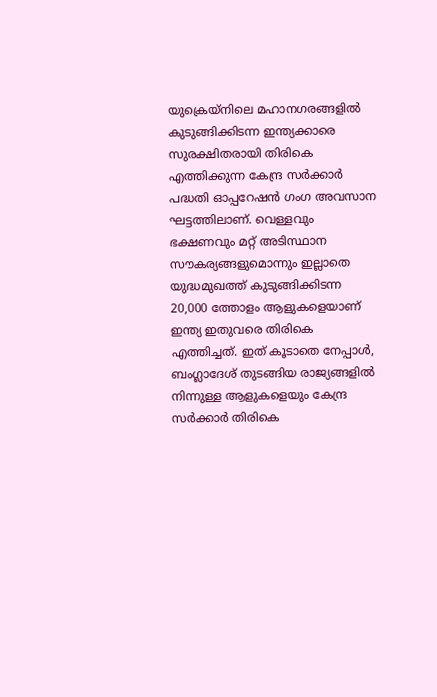യുക്രെയ്‌നിലെ മഹാനഗരങ്ങളിൽ കുടുങ്ങിക്കിടന്ന ഇന്ത്യക്കാരെ സുരക്ഷിതരായി തിരികെ എത്തിക്കുന്ന കേന്ദ്ര സർക്കാർ പദ്ധതി ഓപ്പറേഷൻ ഗംഗ അവസാന ഘട്ടത്തിലാണ്. വെള്ളവും ഭക്ഷണവും മറ്റ് അടിസ്ഥാന സൗകര്യങ്ങളുമൊന്നും ഇല്ലാതെ യുദ്ധമുഖത്ത് കുടുങ്ങിക്കിടന്ന 20,000 ത്തോളം ആളുകളെയാണ് ഇന്ത്യ ഇതുവരെ തിരികെ എത്തിച്ചത്. ഇത് കൂടാതെ നേപ്പാൾ, ബംഗ്ലാദേശ് തുടങ്ങിയ രാജ്യങ്ങളിൽ നിന്നുള്ള ആളുകളെയും കേന്ദ്ര സർക്കാർ തിരികെ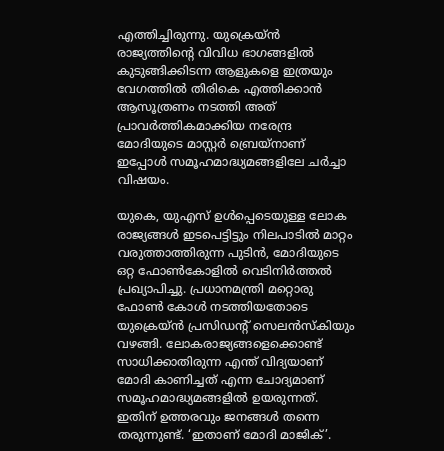എത്തിച്ചിരുന്നു. യുക്രെയ്ൻ രാജ്യത്തിന്റെ വിവിധ ഭാഗങ്ങളിൽ കുടുങ്ങിക്കിടന്ന ആളുകളെ ഇത്രയും വേഗത്തിൽ തിരികെ എത്തിക്കാൻ ആസൂത്രണം നടത്തി അത് പ്രാവർത്തികമാക്കിയ നരേന്ദ്ര മോദിയുടെ മാസ്റ്റർ ബ്രെയ്‌നാണ് ഇപ്പോൾ സമൂഹമാദ്ധ്യമങ്ങളിലേ ചർച്ചാ വിഷയം.

യുകെ, യുഎസ് ഉൾപ്പെടെയുള്ള ലോക രാജ്യങ്ങൾ ഇടപെട്ടിട്ടും നിലപാടിൽ മാറ്റം വരുത്താത്തിരുന്ന പുടിൻ, മോദിയുടെ ഒറ്റ ഫോൺകോളിൽ വെടിനിർത്തൽ പ്രഖ്യാപിച്ചു. പ്രധാനമന്ത്രി മറ്റൊരു ഫോൺ കോൾ നടത്തിയതോടെ യുക്രെയ്ൻ പ്രസിഡന്റ് സെലൻസ്‌കിയും വഴങ്ങി. ലോകരാജ്യങ്ങളെക്കൊണ്ട് സാധിക്കാതിരുന്ന എന്ത് വിദ്യയാണ് മോദി കാണിച്ചത് എന്ന ചോദ്യമാണ് സമൂഹമാദ്ധ്യമങ്ങളിൽ ഉയരുന്നത്. ഇതിന് ഉത്തരവും ജനങ്ങൾ തന്നെ തരുന്നുണ്ട്. ‘ഇതാണ് മോദി മാജിക്’.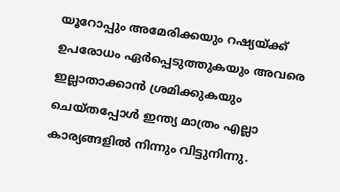യൂറോപ്പും അമേരിക്കയും റഷ്യയ്‌ക്ക് ഉപരോധം ഏർപ്പെടുത്തുകയും അവരെ ഇല്ലാതാക്കാൻ ശ്രമിക്കുകയും ചെയ്തപ്പോൾ ഇന്ത്യ മാത്രം എല്ലാ കാര്യങ്ങളിൽ നിന്നും വിട്ടുനിന്നു.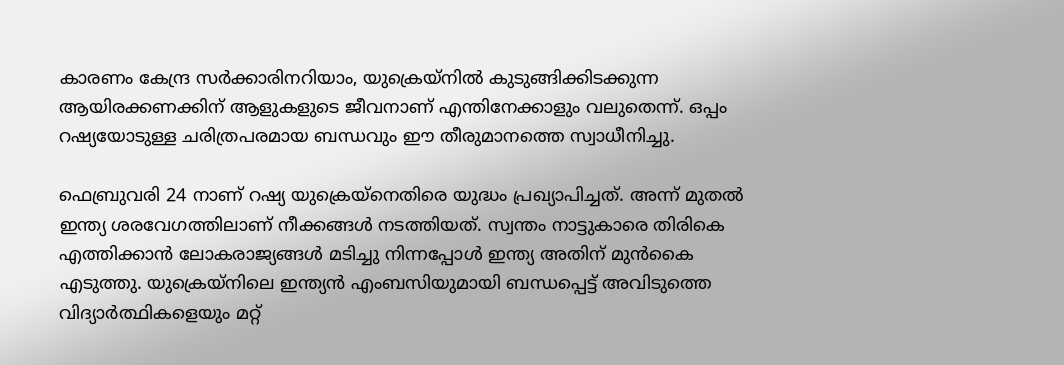കാരണം കേന്ദ്ര സർക്കാരിനറിയാം, യുക്രെയ്‌നിൽ കുടുങ്ങിക്കിടക്കുന്ന ആയിരക്കണക്കിന് ആളുകളുടെ ജീവനാണ് എന്തിനേക്കാളും വലുതെന്ന്. ഒപ്പം റഷ്യയോടുള്ള ചരിത്രപരമായ ബന്ധവും ഈ തീരുമാനത്തെ സ്വാധീനിച്ചു.

ഫെബ്രുവരി 24 നാണ് റഷ്യ യുക്രെയ്‌നെതിരെ യുദ്ധം പ്രഖ്യാപിച്ചത്. അന്ന് മുതൽ ഇന്ത്യ ശരവേഗത്തിലാണ് നീക്കങ്ങൾ നടത്തിയത്. സ്വന്തം നാട്ടുകാരെ തിരികെ എത്തിക്കാൻ ലോകരാജ്യങ്ങൾ മടിച്ചു നിന്നപ്പോൾ ഇന്ത്യ അതിന് മുൻകൈ എടുത്തു. യുക്രെയ്‌നിലെ ഇന്ത്യൻ എംബസിയുമായി ബന്ധപ്പെട്ട് അവിടുത്തെ വിദ്യാർത്ഥികളെയും മറ്റ്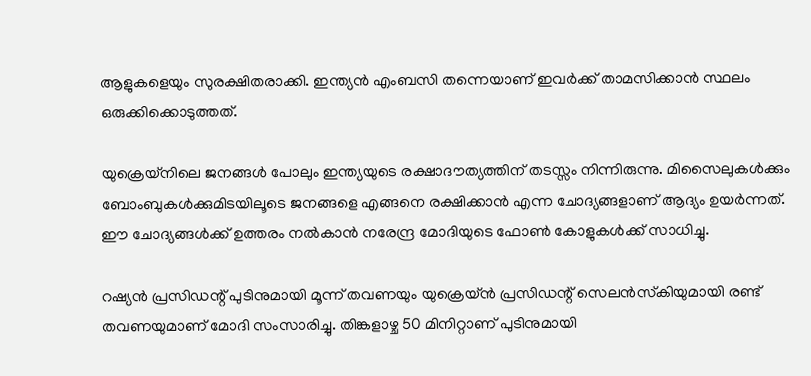ആളുകളെയും സുരക്ഷിതരാക്കി. ഇന്ത്യൻ എംബസി തന്നെയാണ് ഇവർക്ക് താമസിക്കാൻ സ്ഥലം ഒരുക്കിക്കൊടുത്തത്.

യുക്രെയ്‌നിലെ ജനങ്ങൾ പോലും ഇന്ത്യയുടെ രക്ഷാദൗത്യത്തിന് തടസ്സം നിന്നിരുന്നു. മിസൈലുകൾക്കും ബോംബുകൾക്കുമിടയിലൂടെ ജനങ്ങളെ എങ്ങനെ രക്ഷിക്കാൻ എന്ന ചോദ്യങ്ങളാണ് ആദ്യം ഉയർന്നത്. ഈ ചോദ്യങ്ങൾക്ക് ഉത്തരം നൽകാൻ നരേന്ദ്ര മോദിയുടെ ഫോൺ കോളുകൾക്ക് സാധിച്ചു.

റഷ്യൻ പ്രസിഡന്റ് പുടിനുമായി മൂന്ന് തവണയും യുക്രെയ്ൻ പ്രസിഡന്റ് സെലൻസ്‌കിയുമായി രണ്ട് തവണയുമാണ് മോദി സംസാരിച്ചു. തിങ്കളാഴ്ച 50 മിനിറ്റാണ് പുടിനുമായി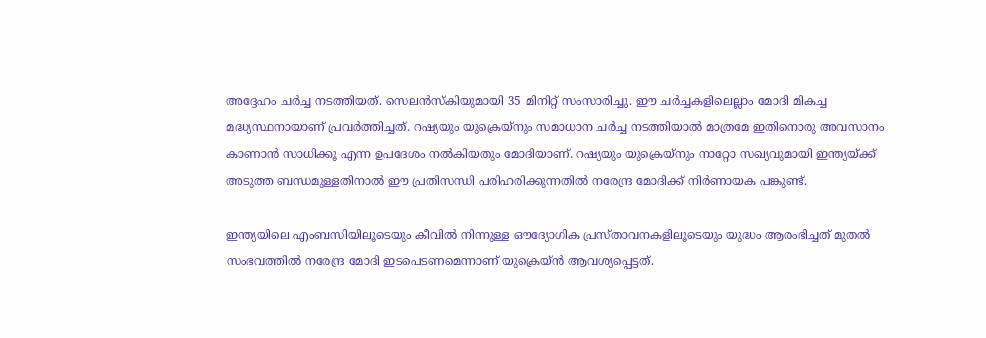അദ്ദേഹം ചർച്ച നടത്തിയത്. സെലൻസ്‌കിയുമായി 35 മിനിറ്റ് സംസാരിച്ചു. ഈ ചർച്ചകളിലെല്ലാം മോദി മികച്ച മദ്ധ്യസ്ഥനായാണ് പ്രവർത്തിച്ചത്. റഷ്യയും യുക്രെയ്‌നും സമാധാന ചർച്ച നടത്തിയാൽ മാത്രമേ ഇതിനൊരു അവസാനം കാണാൻ സാധിക്കൂ എന്ന ഉപദേശം നൽകിയതും മോദിയാണ്. റഷ്യയും യുക്രെയ്‌നും നാറ്റോ സഖ്യവുമായി ഇന്ത്യയ്‌ക്ക് അടുത്ത ബന്ധമുള്ളതിനാൽ ഈ പ്രതിസന്ധി പരിഹരിക്കുന്നതിൽ നരേന്ദ്ര മോദിക്ക് നിർണായക പങ്കുണ്ട്.

ഇന്ത്യയിലെ എംബസിയിലൂടെയും കീവിൽ നിന്നുള്ള ഔദ്യോഗിക പ്രസ്താവനകളിലൂടെയും യുദ്ധം ആരംഭിച്ചത് മുതൽ സംഭവത്തിൽ നരേന്ദ്ര മോദി ഇടപെടണമെന്നാണ് യുക്രെയ്ൻ ആവശ്യപ്പെട്ടത്.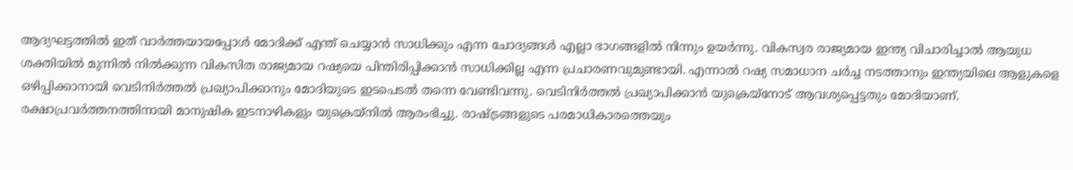ആദ്യഘട്ടത്തിൽ ഇത് വാർത്തയായപ്പോൾ മോദിക്ക് എന്ത് ചെയ്യാൻ സാധിക്കും എന്ന ചോദ്യങ്ങൾ എല്ലാ ഭാഗങ്ങളിൽ നിന്നും ഉയർന്നു. വികസ്വര രാജ്യമായ ഇന്ത്യ വിചാരിച്ചാൽ ആയുധ ശക്തിയിൽ മുന്നിൽ നിൽക്കുന്ന വികസിത രാജ്യമായ റഷ്യയെ പിന്തിരിപ്പിക്കാൻ സാധിക്കില്ല എന്ന പ്രചാരണവുമുണ്ടായി. എന്നാൽ റഷ്യ സമാധാന ചർച്ച നടത്താനും ഇന്ത്യയിലെ ആളുകളെ ഒഴിപ്പിക്കാനായി വെടിനിർത്തൽ പ്രഖ്യാപിക്കാനും മോദിയുടെ ഇടപെടൽ തന്നെ വേണ്ടിവന്നു. വെടിനിർത്തൽ പ്രഖ്യാപിക്കാൻ യുക്രെയ്‌നോട് ആവശ്യപ്പെട്ടതും മോദിയാണ്. രക്ഷാപ്രവർത്തനത്തിനായി മാനുഷിക ഇടനാഴികളും യുക്രെയ്‌നിൽ ആരംഭിച്ചു. രാഷ്‌ട്രങ്ങളുടെ പരമാധികാരത്തെയും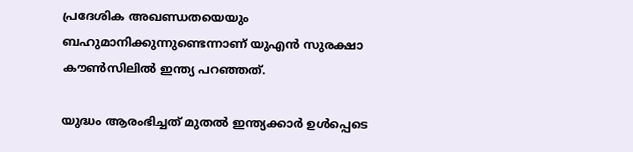പ്രദേശിക അഖണ്ഡതയെയും ബഹുമാനിക്കുന്നുണ്ടെന്നാണ് യുഎൻ സുരക്ഷാ കൗൺസിലിൽ ഇന്ത്യ പറഞ്ഞത്.

യുദ്ധം ആരംഭിച്ചത് മുതൽ ഇന്ത്യക്കാർ ഉൾപ്പെടെ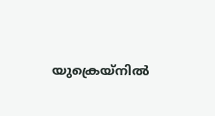യുക്രെയ്‌നിൽ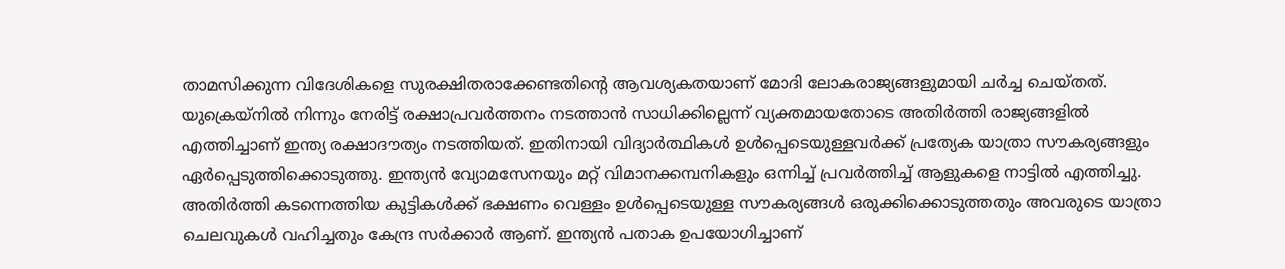താമസിക്കുന്ന വിദേശികളെ സുരക്ഷിതരാക്കേണ്ടതിന്റെ ആവശ്യകതയാണ് മോദി ലോകരാജ്യങ്ങളുമായി ചർച്ച ചെയ്തത്. യുക്രെയ്‌നിൽ നിന്നും നേരിട്ട് രക്ഷാപ്രവർത്തനം നടത്താൻ സാധിക്കില്ലെന്ന് വ്യക്തമായതോടെ അതിർത്തി രാജ്യങ്ങളിൽ എത്തിച്ചാണ് ഇന്ത്യ രക്ഷാദൗത്യം നടത്തിയത്. ഇതിനായി വിദ്യാർത്ഥികൾ ഉൾപ്പെടെയുള്ളവർക്ക് പ്രത്യേക യാത്രാ സൗകര്യങ്ങളും ഏർപ്പെടുത്തിക്കൊടുത്തു. ഇന്ത്യൻ വ്യോമസേനയും മറ്റ് വിമാനക്കമ്പനികളും ഒന്നിച്ച് പ്രവർത്തിച്ച് ആളുകളെ നാട്ടിൽ എത്തിച്ചു. അതിർത്തി കടന്നെത്തിയ കുട്ടികൾക്ക് ഭക്ഷണം വെള്ളം ഉൾപ്പെടെയുള്ള സൗകര്യങ്ങൾ ഒരുക്കിക്കൊടുത്തതും അവരുടെ യാത്രാ ചെലവുകൾ വഹിച്ചതും കേന്ദ്ര സർക്കാർ ആണ്. ഇന്ത്യൻ പതാക ഉപയോഗിച്ചാണ്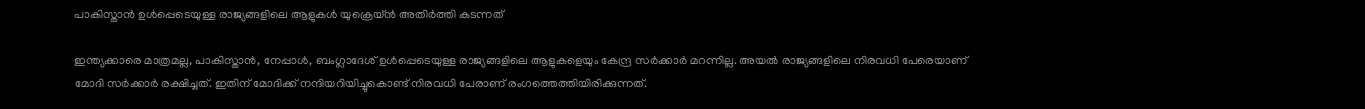പാകിസ്താൻ ഉൾപ്പെടെയുള്ള രാജ്യങ്ങളിലെ ആളുകൾ യുക്രെയ്ൻ അതിർത്തി കടന്നത്

ഇന്ത്യക്കാരെ മാത്രമല്ല, പാകിസ്താൻ, നേപ്പാൾ, ബംഗ്ലാദേശ് ഉൾപ്പെടെയുള്ള രാജ്യങ്ങളിലെ ആളുകളെയും കേന്ദ്ര സർക്കാർ മറന്നില്ല. അയൽ രാജ്യങ്ങളിലെ നിരവധി പേരെയാണ് മോദി സർക്കാർ രക്ഷിച്ചത്. ഇതിന് മോദിക്ക് നന്ദിയറിയിച്ചുകൊണ്ട് നിരവധി പേരാണ് രംഗത്തെത്തിയിരിക്കുന്നത്.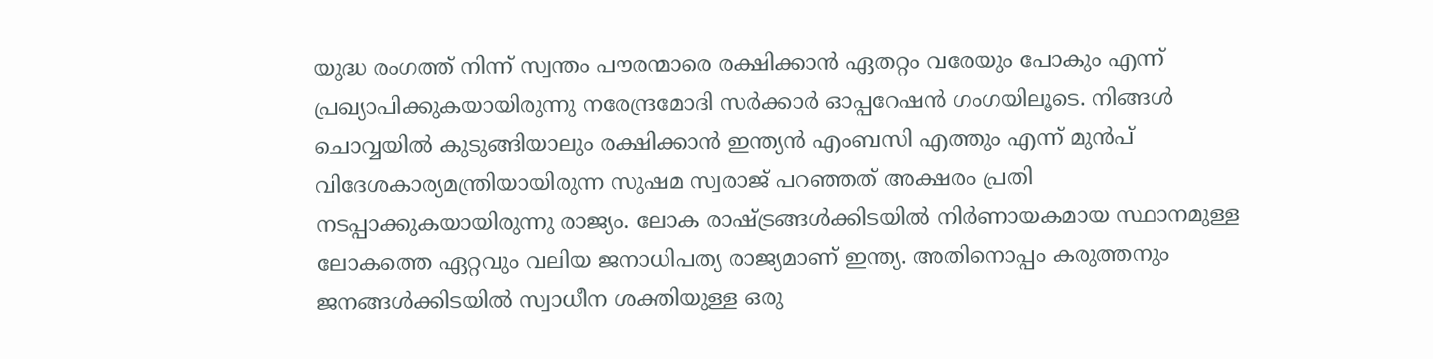യുദ്ധ രംഗത്ത് നിന്ന് സ്വന്തം പൗരന്മാരെ രക്ഷിക്കാൻ ഏതറ്റം വരേയും പോകും എന്ന് പ്രഖ്യാപിക്കുകയായിരുന്നു നരേന്ദ്രമോദി സർക്കാർ ഓപ്പറേഷൻ ഗംഗയിലൂടെ. നിങ്ങൾ ചൊവ്വയിൽ കുടുങ്ങിയാലും രക്ഷിക്കാൻ ഇന്ത്യൻ എംബസി എത്തും എന്ന് മുൻപ് വിദേശകാര്യമന്ത്രിയായിരുന്ന സുഷമ സ്വരാജ് പറഞ്ഞത് അക്ഷരം പ്രതി നടപ്പാക്കുകയായിരുന്നു രാജ്യം. ലോക രാഷ്‌ട്രങ്ങൾക്കിടയിൽ നിർണായകമായ സ്ഥാനമുള്ള ലോകത്തെ ഏറ്റവും വലിയ ജനാധിപത്യ രാജ്യമാണ് ഇന്ത്യ. അതിനൊപ്പം കരുത്തനും ജനങ്ങൾക്കിടയിൽ സ്വാധീന ശക്തിയുള്ള ഒരു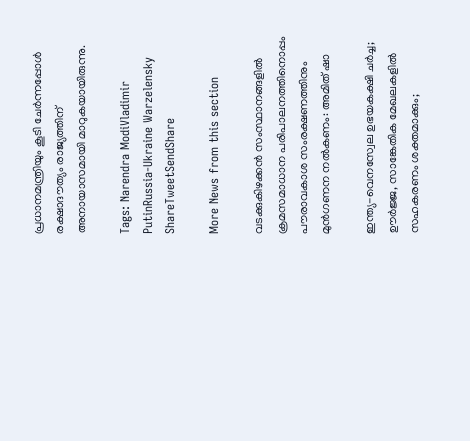പ്രധാനമന്ത്രിയും കൂടി ചേർന്നപ്പോൾ രക്ഷാദൗത്യം രാജ്യത്തിന് അനായാസമായി മാറുകയായിരുന്നു.

Tags: Narendra ModiVladimir PutinRussia-Ukraine Warzelensky
ShareTweetSendShare

More News from this section

വടക്കുകിഴക്കന്‍ സംസ്ഥാനങ്ങളില്‍ ക്രമസമാധാന പരിപാലനത്തിനൊപ്പം പൗരാവകാശ സംരക്ഷണത്തിനും മുന്‍ഗണന നല്‍കണം: അമിത് ഷാ

ഇന്ത്യ-വെനസ്വേല ഉഭയകക്ഷി ചര്‍ച്ച; ഊര്‍ജ്ജ, സാങ്കേതിക മേഖലകളില്‍ സഹകരണം ശക്തമാക്കും;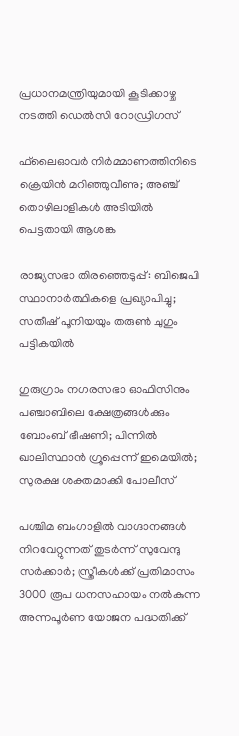പ്രധാനമന്ത്രിയുമായി കൂടിക്കാഴ്ച നടത്തി ഡെല്‍സി റോഡ്രിഗസ്

ഫ്‌ലൈഓവര്‍ നിര്‍മ്മാണത്തിനിടെ ക്രെയിന്‍ മറിഞ്ഞുവീണു; അഞ്ച് തൊഴിലാളികള്‍ അടിയില്‍ പെട്ടതായി ആശങ്ക

രാജ്യസഭാ തിരഞ്ഞെടുപ്പ്: ബിജെപി സ്ഥാനാര്‍ത്ഥികളെ പ്രഖ്യാപിച്ചു; സതീഷ് പൂനിയയും തരുണ്‍ ചുഗും പട്ടികയില്‍

ഗുരുഗ്രാം നഗരസഭാ ഓഫിസിനും പഞ്ചാബിലെ ക്ഷേത്രങ്ങള്‍ക്കും ബോംബ് ഭീഷണി; പിന്നില്‍ ഖാലിസ്ഥാന്‍ ഗ്രൂപ്പെന്ന് ഇമെയില്‍; സുരക്ഷ ശക്തമാക്കി പോലീസ്

പശ്ചിമ ബംഗാളില്‍ വാഗ്ദാനങ്ങള്‍ നിറവേറ്റുന്നത് തുടര്‍ന്ന് സുവേന്ദു സര്‍ക്കാര്‍; സ്ത്രീകള്‍ക്ക് പ്രതിമാസം 3000 രൂപ ധനസഹായം നല്‍കുന്ന അന്നപൂര്‍ണ യോജന പദ്ധതിക്ക്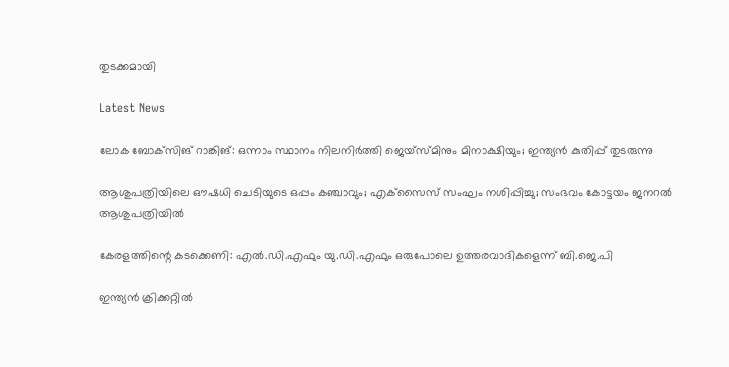തുടക്കമായി

Latest News

ലോക ബോക്‌സിങ് റാങ്കിങ്: ഒന്നാം സ്ഥാനം നിലനിര്‍ത്തി ജെയ്‌സ്മിനും മിനാക്ഷിയും; ഇന്ത്യന്‍ കുതിപ്പ് തുടരുന്നു

ആശുപത്രിയിലെ ഔഷധി ചെടിയുടെ ഒപ്പം കഞ്ചാവും; എക്‌സൈസ് സംഘം നശിപ്പിച്ചു; സംഭവം കോട്ടയം ജനറല്‍ ആശുപത്രിയില്‍

കേരളത്തിന്റെ കടക്കെണി: എല്‍.ഡി.എഫും യു.ഡി.എഫും ഒരുപോലെ ഉത്തരവാദികളെന്ന് ബി.ജെ.പി

ഇന്ത്യന്‍ ക്രിക്കറ്റില്‍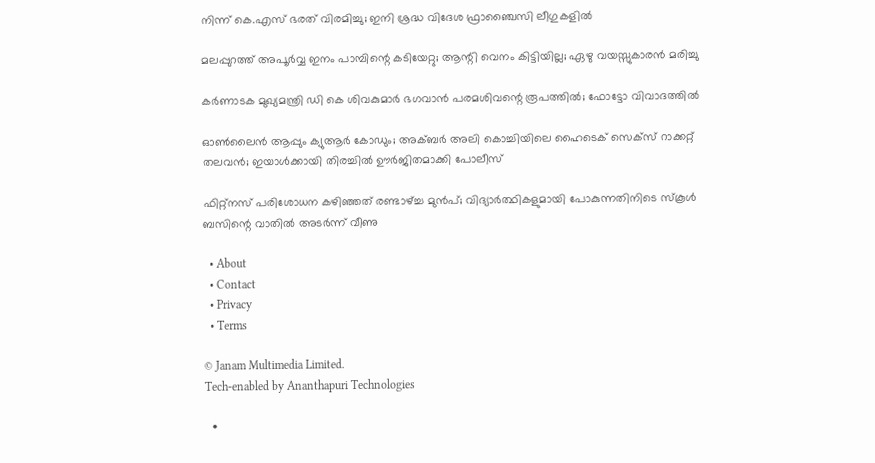നിന്ന് കെ.എസ് ഭരത് വിരമിച്ചു; ഇനി ശ്രദ്ധ വിദേശ ഫ്രാഞ്ചൈസി ലീഗുകളില്‍

മലപ്പുറത്ത് അപൂര്‍വ്വ ഇനം പാമ്പിന്റെ കടിയേറ്റു; ആന്റി വെനം കിട്ടിയില്ല; ഏഴു വയസ്സുകാരന്‍ മരിച്ചു

കർണാടക മുഖ്യമന്ത്രി ഡി കെ ശിവകുമാർ ഭഗവാൻ പരമശിവന്റെ രൂപത്തിൽ; ഫോട്ടോ വിവാദത്തിൽ

ഓണ്‍ലൈന്‍ ആപ്പും ക്യുആര്‍ കോഡും; അക്ബര്‍ അലി കൊച്ചിയിലെ ഹൈടെക് സെക്‌സ് റാക്കറ്റ് തലവന്‍; ഇയാള്‍ക്കായി തിരച്ചില്‍ ഊര്‍ജിതമാക്കി പോലീസ്

ഫിറ്റ്നസ് പരിശോധന കഴിഞ്ഞത് രണ്ടാഴ്‌ച്ച മുൻപ്; വിദ്യാർത്ഥികളുമായി പോകുന്നതിനിടെ സ്കൂള്‍ ബസിന്റെ വാതിൽ അടര്‍ന്ന് വീണു

  • About
  • Contact
  • Privacy
  • Terms

© Janam Multimedia Limited.
Tech-enabled by Ananthapuri Technologies

  •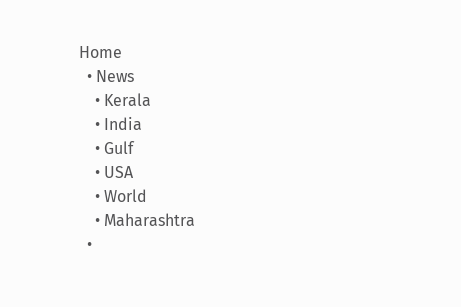Home
  • News
    • Kerala
    • India
    • Gulf
    • USA
    • World
    • Maharashtra
  •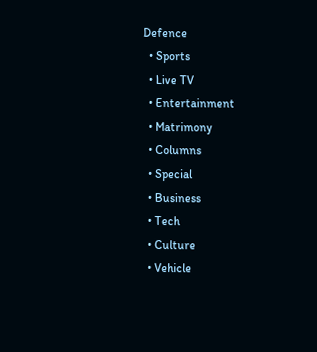Defence
  • Sports
  • Live TV
  • Entertainment
  • Matrimony
  • Columns
  • Special
  • Business
  • Tech
  • Culture
  • Vehicle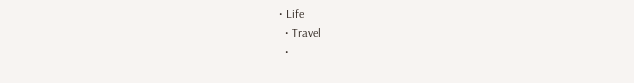• Life
  • Travel
  •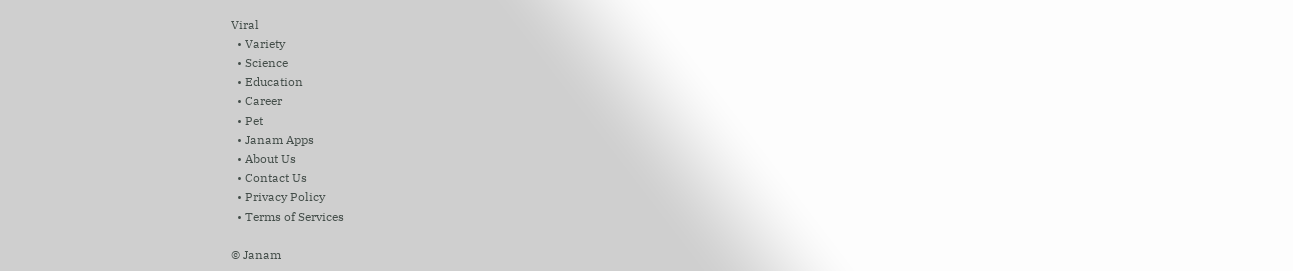Viral
  • Variety
  • Science
  • Education
  • Career
  • Pet
  • Janam Apps
  • About Us
  • Contact Us
  • Privacy Policy
  • Terms of Services

© Janam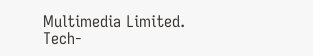Multimedia Limited.
Tech-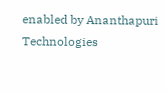enabled by Ananthapuri Technologies